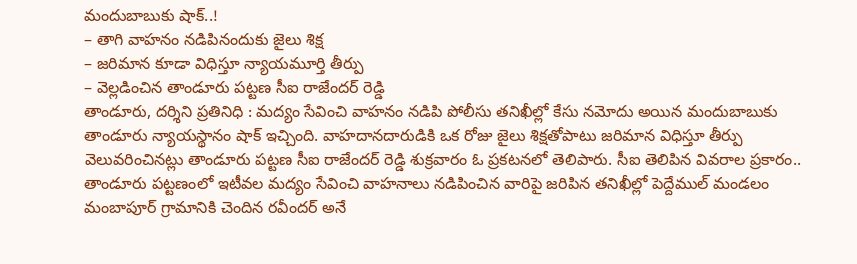మందుబాబుకు షాక్..!
– తాగి వాహనం నడిపినందుకు జైలు శిక్ష
– జరిమాన కూడా విధిస్తూ న్యాయమూర్తి తీర్పు
– వెల్లడించిన తాండూరు పట్టణ సీఐ రాజేందర్ రెడ్డి
తాండూరు, దర్శిని ప్రతినిధి : మద్యం సేవించి వాహనం నడిపి పోలీసు తనిఖీల్లో కేసు నమోదు అయిన మందుబాబుకు తాండూరు న్యాయస్థానం షాక్ ఇచ్చింది. వాహదానదారుడికి ఒక రోజు జైలు శిక్షతోపాటు జరిమాన విధిస్తూ తీర్పు వెలువరించినట్లు తాండూరు పట్టణ సీఐ రాజేందర్ రెడ్డి శుక్రవారం ఓ ప్రకటనలో తెలిపారు. సీఐ తెలిపిన వివరాల ప్రకారం.. తాండూరు పట్టణంలో ఇటీవల మద్యం సేవించి వాహనాలు నడిపించిన వారిపై జరిపిన తనిఖీల్లో పెద్దేముల్ మండలం మంబాపూర్ గ్రామానికి చెందిన రవీందర్ అనే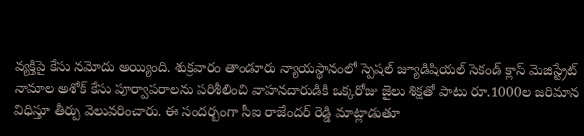వ్యక్తిపై కేసు నమోదు అయ్యింది. శుక్రవారం తాండూరు న్యాయస్థానంలో స్పెషల్ జ్యూడిషియల్ సెకండ్ క్లాస్ మెజిస్ట్రేట్ నామాల అశోక్ కేసు పూర్వాపరాలను పరిశీలించి వాహనదారుడికి ఒక్కరోజు జైలు శిక్షతో పాటు రూ.1000ల జరిమాన విధిస్తూ తీర్పు వెలువరించారు. ఈ సందర్బంగా సీఐ రాజేందర్ రెడ్డి మాట్లాడుతూ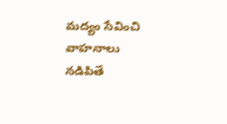మద్యం సేవించి వాహనాలు నడిపితే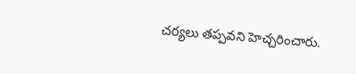చర్యలు తప్పవని హెచ్చరించారు.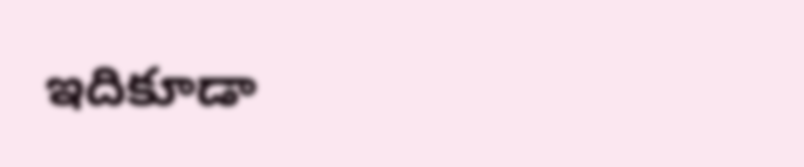ఇదికూడా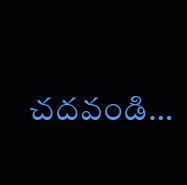చదవండి…